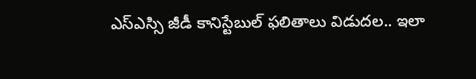ఎస్ఎస్సి జీడీ కానిస్టేబుల్ ఫలితాలు విడుదల.. ఇలా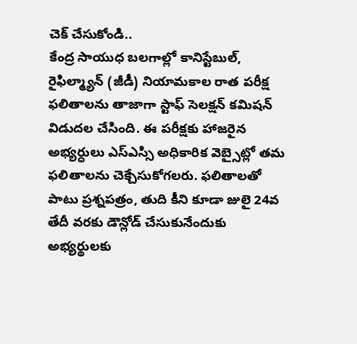చెక్ చేసుకోండి..
కేంద్ర సాయుధ బలగాల్లో కానిస్టేబుల్, రైఫిల్మ్యాన్ (జీడీ) నియామకాల రాత పరీక్ష ఫలితాలను తాజాగా స్టాఫ్ సెలక్షన్ కమిషన్ విడుదల చేసింది. ఈ పరీక్షకు హాజరైన అభ్యర్ధులు ఎస్ఎస్సి అధికారిక వెబ్సైట్లో తమ ఫలితాలను చెక్చేసుకోగలరు. ఫలితాలతో పాటు ప్రశ్నపత్రం, తుది కీని కూడా జులై 24వ తేదీ వరకు డౌన్లోడ్ చేసుకునేందుకు అభ్యర్థులకు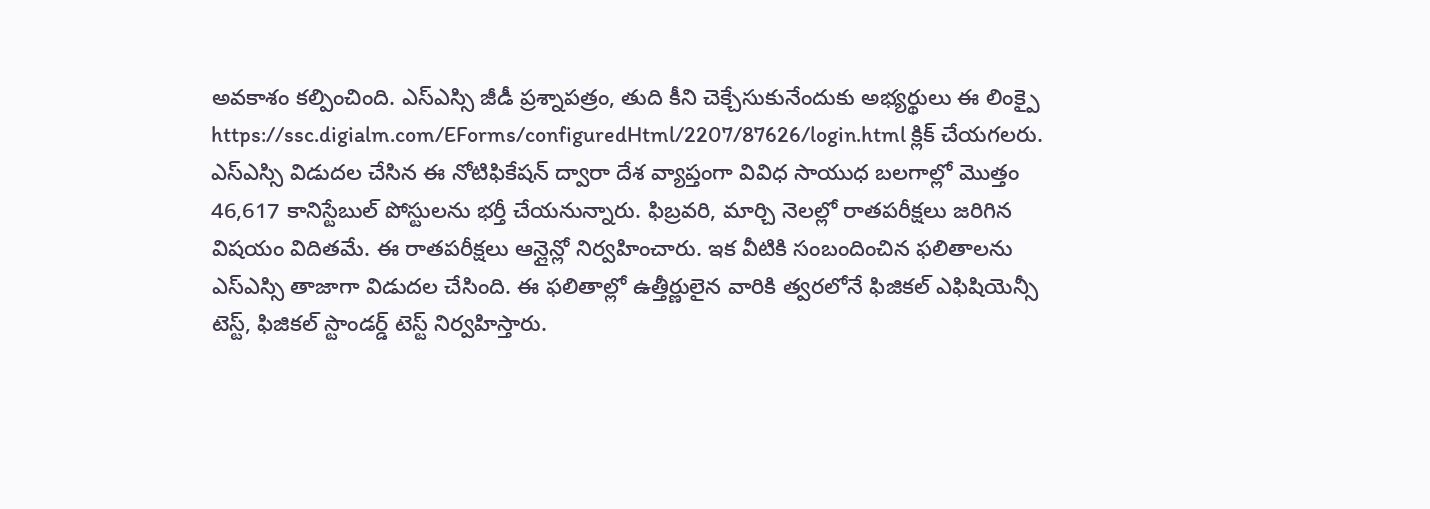అవకాశం కల్పించింది. ఎస్ఎస్సి జీడీ ప్రశ్నాపత్రం, తుది కీని చెక్చేసుకునేందుకు అభ్యర్థులు ఈ లింక్పై https://ssc.digialm.com/EForms/configuredHtml/2207/87626/login.html క్లిక్ చేయగలరు.
ఎస్ఎస్సి విడుదల చేసిన ఈ నోటిఫికేషన్ ద్వారా దేశ వ్యాప్తంగా వివిధ సాయుధ బలగాల్లో మొత్తం 46,617 కానిస్టేబుల్ పోస్టులను భర్తీ చేయనున్నారు. ఫిబ్రవరి, మార్చి నెలల్లో రాతపరీక్షలు జరిగిన విషయం విదితమే. ఈ రాతపరీక్షలు ఆన్లైన్లో నిర్వహించారు. ఇక వీటికి సంబందించిన ఫలితాలను ఎస్ఎస్సి తాజాగా విడుదల చేసింది. ఈ ఫలితాల్లో ఉత్తీర్ణులైన వారికి త్వరలోనే ఫిజికల్ ఎఫిషియెన్సీ టెస్ట్, ఫిజికల్ స్టాండర్డ్ టెస్ట్ నిర్వహిస్తారు.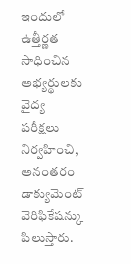ఇందులో ఉత్తీర్ణత సాధించిన అభ్యర్థులకు వైద్య పరీక్షలు నిర్వహించి, అనంతరం డాక్యుమెంట్ వెరిఫికేషన్కు పిలుస్తారు.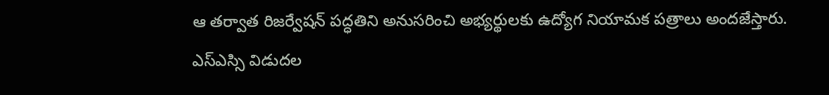ఆ తర్వాత రిజర్వేషన్ పద్ధతిని అనుసరించి అభ్యర్థులకు ఉద్యోగ నియామక పత్రాలు అందజేస్తారు. ఎస్ఎస్సి విడుదల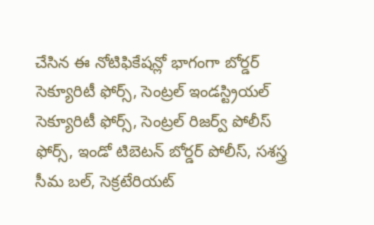చేసిన ఈ నోటిఫికేషన్లో భాగంగా బోర్డర్ సెక్యూరిటీ ఫోర్స్, సెంట్రల్ ఇండస్ట్రియల్ సెక్యూరిటీ ఫోర్స్, సెంట్రల్ రిజర్వ్ పోలీస్ ఫోర్స్, ఇండో టిబెటన్ బోర్డర్ పోలీస్, సశస్త్ర సీమ బల్, సెక్రటేరియట్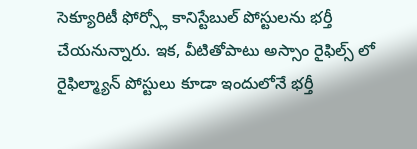సెక్యూరిటీ ఫోర్స్లో కానిస్టేబుల్ పోస్టులను భర్తీ చేయనున్నారు. ఇక, వీటితోపాటు అస్సాం రైఫిల్స్ లో రైఫిల్మ్యాన్ పోస్టులు కూడా ఇందులోనే భర్తీ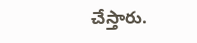చేస్తారు.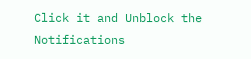Click it and Unblock the Notifications